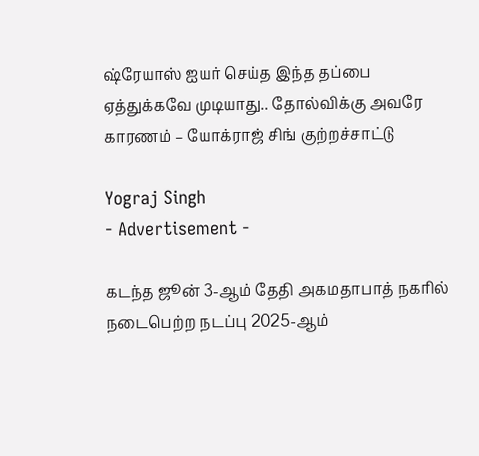ஷ்ரேயாஸ் ஐயர் செய்த இந்த தப்பை ஏத்துக்கவே முடியாது.. தோல்விக்கு அவரே காரணம் – யோக்ராஜ் சிங் குற்றச்சாட்டு

Yograj Singh
- Advertisement -

கடந்த ஜூன் 3-ஆம் தேதி அகமதாபாத் நகரில் நடைபெற்ற நடப்பு 2025-ஆம்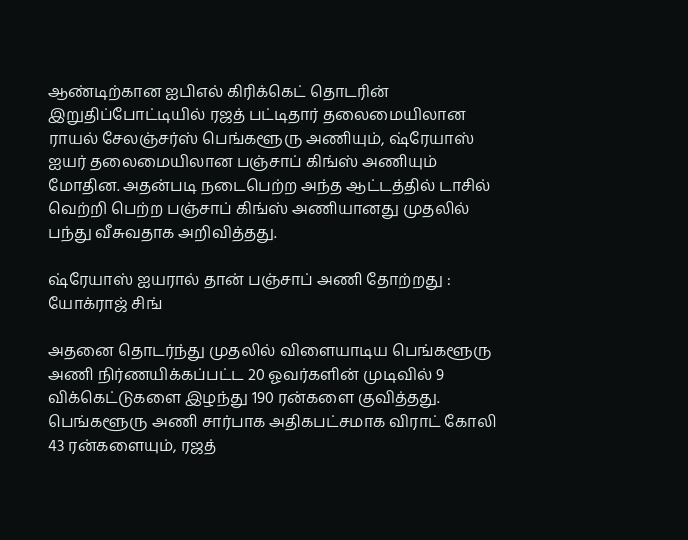ஆண்டிற்கான ஐபிஎல் கிரிக்கெட் தொடரின் இறுதிப்போட்டியில் ரஜத் பட்டிதார் தலைமையிலான ராயல் சேலஞ்சர்ஸ் பெங்களூரு அணியும், ஷ்ரேயாஸ் ஐயர் தலைமையிலான பஞ்சாப் கிங்ஸ் அணியும் மோதின. அதன்படி நடைபெற்ற அந்த ஆட்டத்தில் டாசில் வெற்றி பெற்ற பஞ்சாப் கிங்ஸ் அணியானது முதலில் பந்து வீசுவதாக அறிவித்தது.

ஷ்ரேயாஸ் ஐயரால் தான் பஞ்சாப் அணி தோற்றது : யோக்ராஜ் சிங்

அதனை தொடர்ந்து முதலில் விளையாடிய பெங்களூரு அணி நிர்ணயிக்கப்பட்ட 20 ஓவர்களின் முடிவில் 9 விக்கெட்டுகளை இழந்து 190 ரன்களை குவித்தது. பெங்களூரு அணி சார்பாக அதிகபட்சமாக விராட் கோலி 43 ரன்களையும், ரஜத்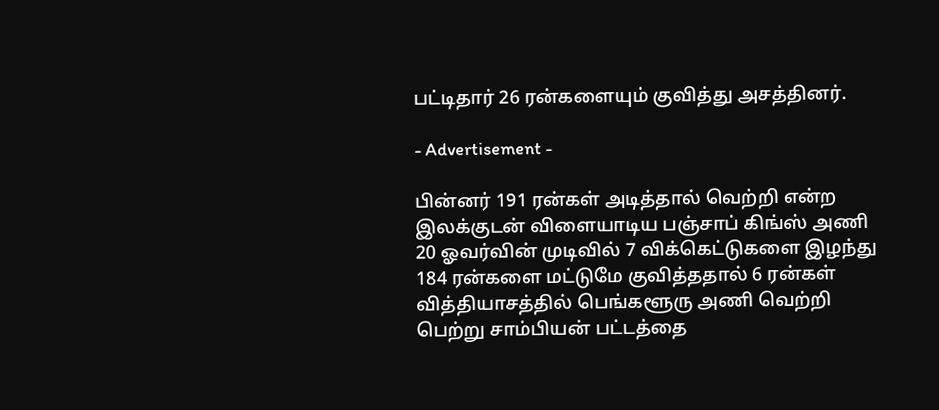பட்டிதார் 26 ரன்களையும் குவித்து அசத்தினர்.

- Advertisement -

பின்னர் 191 ரன்கள் அடித்தால் வெற்றி என்ற இலக்குடன் விளையாடிய பஞ்சாப் கிங்ஸ் அணி 20 ஓவர்வின் முடிவில் 7 விக்கெட்டுகளை இழந்து 184 ரன்களை மட்டுமே குவித்ததால் 6 ரன்கள் வித்தியாசத்தில் பெங்களூரு அணி வெற்றி பெற்று சாம்பியன் பட்டத்தை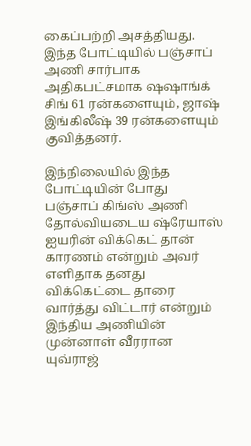கைப்பற்றி அசத்தியது. இந்த போட்டியில் பஞ்சாப் அணி சார்பாக அதிகபட்சமாக ஷஷாங்க் சிங் 61 ரன்களையும், ஜாஷ் இங்கிலீஷ் 39 ரன்களையும் குவித்தனர்.

இந்நிலையில் இந்த போட்டியின் போது பஞ்சாப் கிங்ஸ் அணி தோல்வியடைய ஷ்ரேயாஸ் ஐயரின் விக்கெட் தான் காரணம் என்றும் அவர் எளிதாக தனது விக்கெட்டை தாரை வார்த்து விட்டார் என்றும் இந்திய அணியின் முன்னாள் வீரரான யுவ்ராஜ்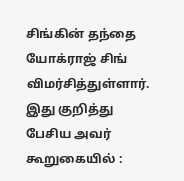சிங்கின் தந்தை யோக்ராஜ் சிங் விமர்சித்துள்ளார். இது குறித்து பேசிய அவர் கூறுகையில் :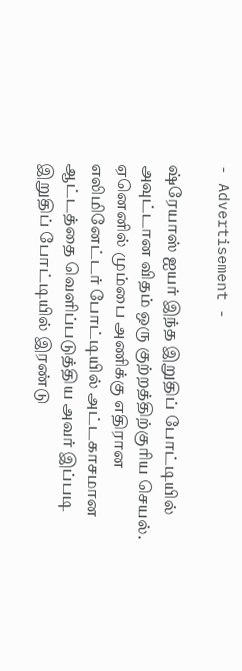- Advertisement -

ஷ்ரேயாஸ் ஐயர் இந்த இறுதிப் போட்டியில் அவுட்டான விதம் ஒரு குற்றத்திற்குரிய செயல். ஏனெனில் மும்பை அணிக்கு எதிரான எலிமினேட்டர் போட்டியில் அட்டகாசமான ஆட்டத்தை வெளிப்படுத்திய அவர் இப்படி இறுதிப் போட்டியில் இரண்டு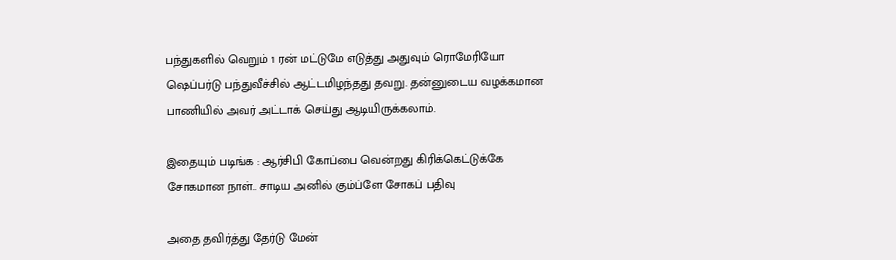பந்துகளில் வெறும் 1 ரன் மட்டுமே எடுத்து அதுவும் ரொமேரியோ ஷெப்பர்டு பந்துவீச்சில் ஆட்டமிழந்தது தவறு. தன்னுடைய வழக்கமான பாணியில் அவர் அட்டாக் செய்து ஆடியிருக்கலாம்.

இதையும் படிங்க : ஆர்சிபி கோப்பை வென்றது கிரிக்கெட்டுக்கே சோகமான நாள்.. சாடிய அனில் கும்ப்ளே சோகப் பதிவு

அதை தவிர்த்து தேர்டு மேன்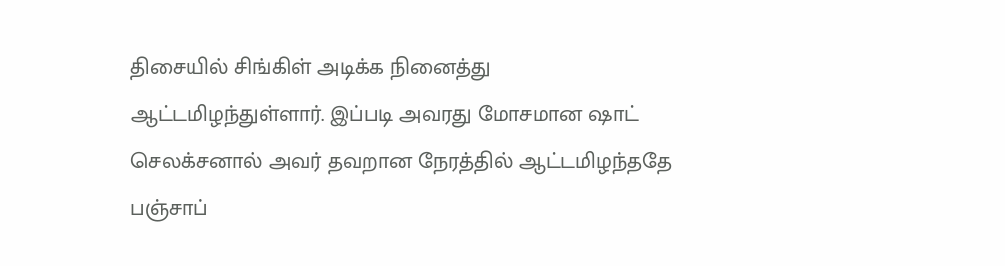திசையில் சிங்கிள் அடிக்க நினைத்து ஆட்டமிழந்துள்ளார். இப்படி அவரது மோசமான ஷாட் செலக்சனால் அவர் தவறான நேரத்தில் ஆட்டமிழந்ததே பஞ்சாப்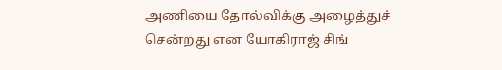அணியை தோல்விக்கு அழைத்துச் சென்றது என யோகிராஜ் சிங்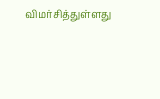விமர்சித்துள்ளது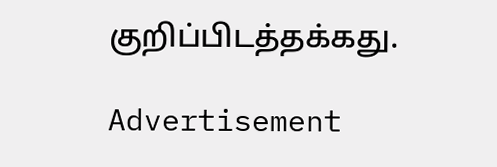குறிப்பிடத்தக்கது.

Advertisement